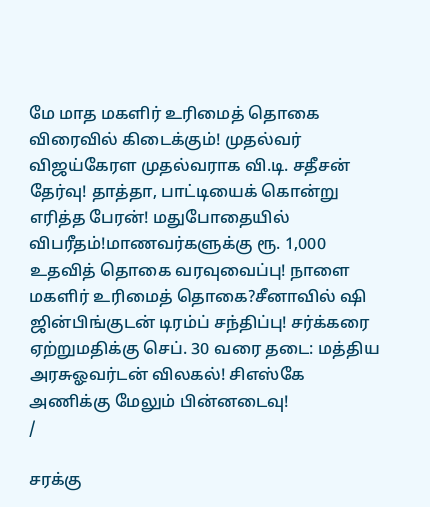மே மாத மகளிர் உரிமைத் தொகை விரைவில் கிடைக்கும்! முதல்வர் விஜய்கேரள முதல்வராக வி.டி. சதீசன் தேர்வு! தாத்தா, பாட்டியைக் கொன்று எரித்த பேரன்! மதுபோதையில் விபரீதம்!மாணவர்களுக்கு ரூ. 1,000 உதவித் தொகை வரவுவைப்பு! நாளை மகளிர் உரிமைத் தொகை?சீனாவில் ஷி ஜின்பிங்குடன் டிரம்ப் சந்திப்பு! சர்க்கரை ஏற்றுமதிக்கு செப். 30 வரை தடை: மத்திய அரசுஓவர்டன் விலகல்! சிஎஸ்கே அணிக்கு மேலும் பின்னடைவு!
/

சரக்கு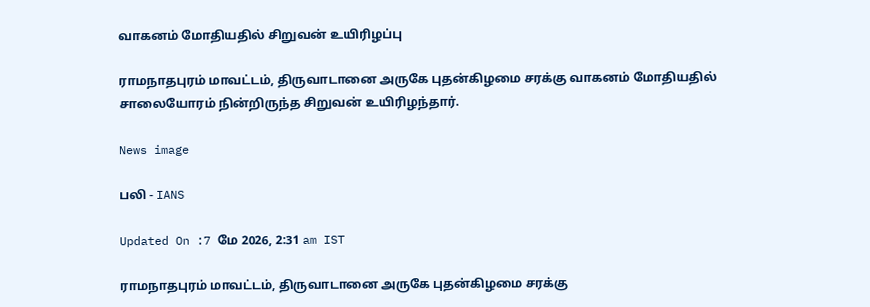வாகனம் மோதியதில் சிறுவன் உயிரிழப்பு

ராமநாதபுரம் மாவட்டம், திருவாடானை அருகே புதன்கிழமை சரக்கு வாகனம் மோதியதில் சாலையோரம் நின்றிருந்த சிறுவன் உயிரிழந்தார்.

News image

பலி - IANS

Updated On :7 மே 2026, 2:31 am IST

ராமநாதபுரம் மாவட்டம், திருவாடானை அருகே புதன்கிழமை சரக்கு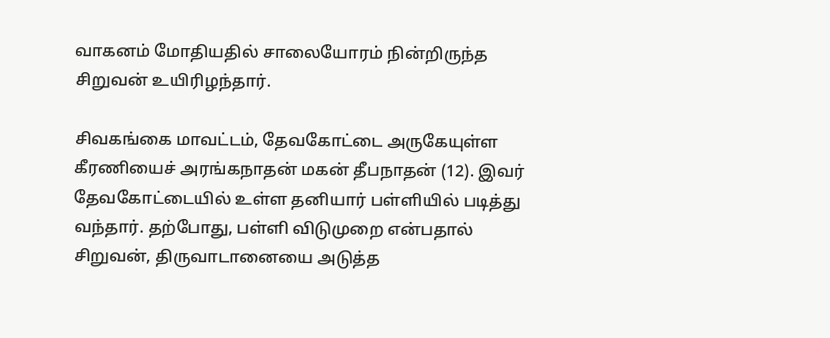வாகனம் மோதியதில் சாலையோரம் நின்றிருந்த சிறுவன் உயிரிழந்தார்.

சிவகங்கை மாவட்டம், தேவகோட்டை அருகேயுள்ள கீரணியைச் அரங்கநாதன் மகன் தீபநாதன் (12). இவர் தேவகோட்டையில் உள்ள தனியார் பள்ளியில் படித்து வந்தார். தற்போது, பள்ளி விடுமுறை என்பதால் சிறுவன், திருவாடானையை அடுத்த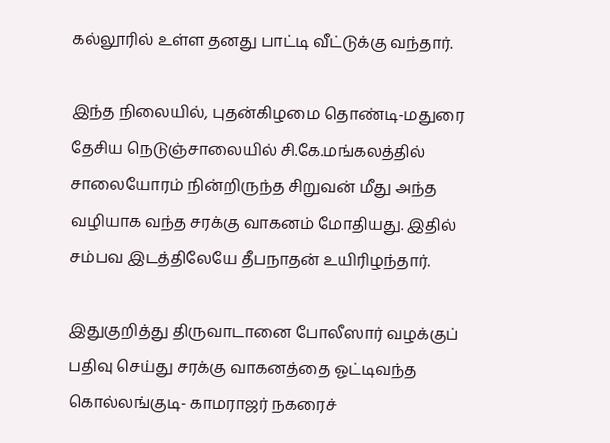கல்லூரில் உள்ள தனது பாட்டி வீட்டுக்கு வந்தார்.

இந்த நிலையில், புதன்கிழமை தொண்டி-மதுரை தேசிய நெடுஞ்சாலையில் சி.கே.மங்கலத்தில் சாலையோரம் நின்றிருந்த சிறுவன் மீது அந்த வழியாக வந்த சரக்கு வாகனம் மோதியது. இதில் சம்பவ இடத்திலேயே தீபநாதன் உயிரிழந்தார்.

இதுகுறித்து திருவாடானை போலீஸார் வழக்குப் பதிவு செய்து சரக்கு வாகனத்தை ஓட்டிவந்த கொல்லங்குடி- காமராஜர் நகரைச்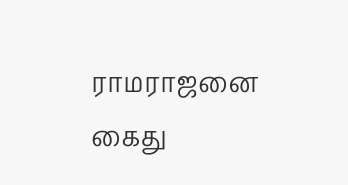ராமராஜனை கைது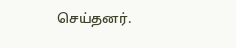செய்தனர்.